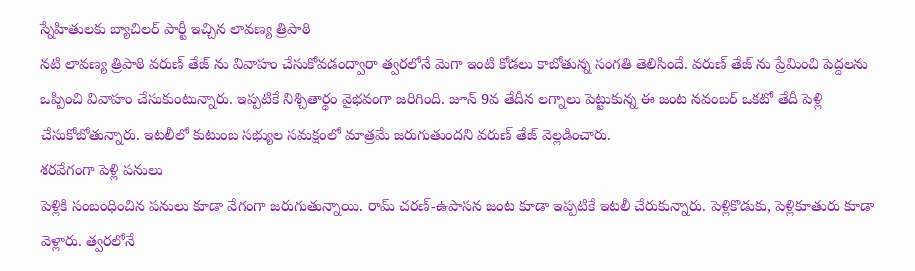స్నేహితులకు బ్యాచిలర్ పార్టీ ఇచ్చిన లావణ్య త్రిపాఠి
నటి లావణ్య త్రిపాఠి వరుణ్ తేజ్ ను వివాహం చేసుకోవడంద్వారా త్వరలోనే మెగా ఇంటి కోడలు కాబోతున్న సంగతి తెలిసిందే. వరుణ్ తేజ్ ను ప్రేమించి పెద్దలను ఒప్పించి వివాహం చేసుకుంటున్నారు. ఇప్పటికే నిశ్చితార్థం వైభవంగా జరిగింది. జూన్ 9వ తేదీన లగ్నాలు పెట్టుకున్న ఈ జంట నవంబర్ ఒకటో తేదీ పెళ్లి చేసుకోబోతున్నారు. ఇటలీలో కుటుంబ సభ్యుల సమక్షంలో మాత్రమే జరుగుతుందని వరుణ్ తేజ్ వెల్లడించారు.
శరవేగంగా పెళ్లి పనులు
పెళ్లికి సంబంధించిన పనులు కూడా వేగంగా జరుగుతున్నాయి. రామ్ చరణ్-ఉపాసన జంట కూడా ఇప్పటికే ఇటలీ చేరుకున్నారు. పెళ్లికొడుకు, పెళ్లికూతురు కూడా వెళ్లారు. త్వరలోనే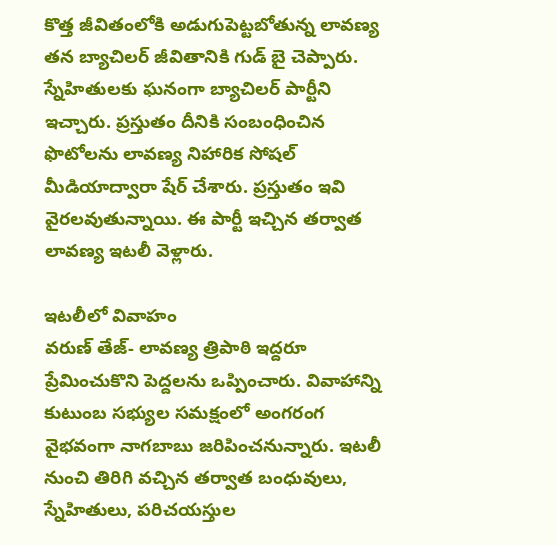కొత్త జీవితంలోకి అడుగుపెట్టబోతున్న లావణ్య తన బ్యాచిలర్ జీవితానికి గుడ్ బై చెప్పారు. స్నేహితులకు ఘనంగా బ్యాచిలర్ పార్టీని ఇచ్చారు. ప్రస్తుతం దీనికి సంబంధించిన ఫొటోలను లావణ్య నిహారిక సోషల్ మీడియాద్వారా షేర్ చేశారు. ప్రస్తుతం ఇవి వైరలవుతున్నాయి. ఈ పార్టీ ఇచ్చిన తర్వాత లావణ్య ఇటలీ వెళ్లారు.

ఇటలీలో వివాహం
వరుణ్ తేజ్- లావణ్య త్రిపాఠి ఇద్దరూ ప్రేమించుకొని పెద్దలను ఒప్పించారు. వివాహాన్ని కుటుంబ సభ్యుల సమక్షంలో అంగరంగ వైభవంగా నాగబాబు జరిపించనున్నారు. ఇటలీ నుంచి తిరిగి వచ్చిన తర్వాత బంధువులు, స్నేహితులు, పరిచయస్తుల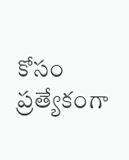కోసం ప్రత్యేకంగా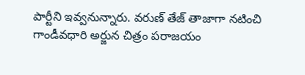పార్టీని ఇవ్వనున్నారు. వరుణ్ తేజ్ తాజాగా నటించి గాండీవధారి అర్జున చిత్రం పరాజయం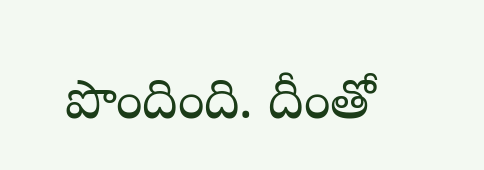పొందింది. దీంతో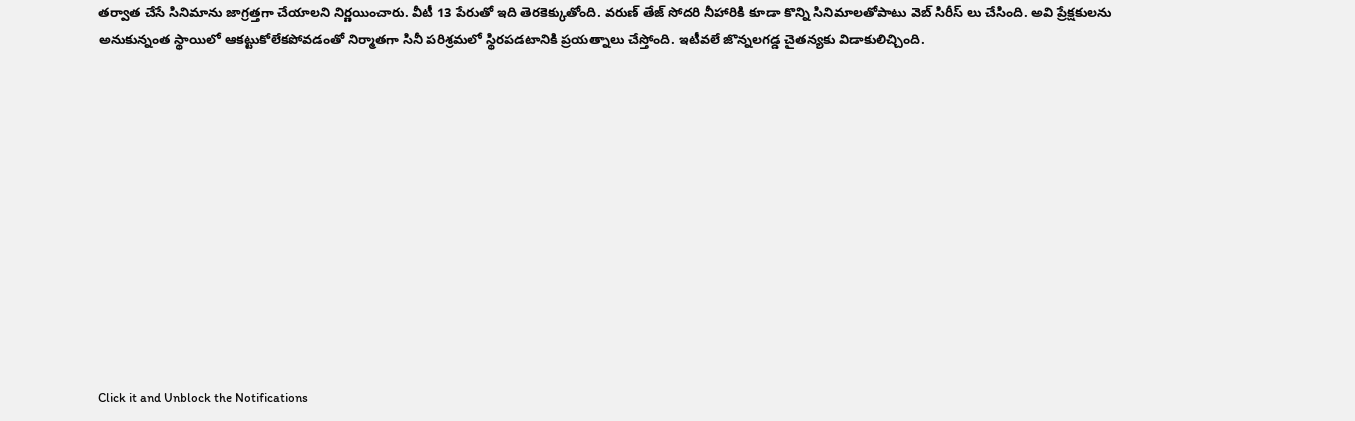తర్వాత చేసే సినిమాను జాగ్రత్తగా చేయాలని నిర్ణయించారు. వీటీ 13 పేరుతో ఇది తెరకెక్కుతోంది. వరుణ్ తేజ్ సోదరి నీహారికి కూడా కొన్ని సినిమాలతోపాటు వెబ్ సిరీస్ లు చేసింది. అవి ప్రేక్షకులను అనుకున్నంత స్థాయిలో ఆకట్టుకోలేకపోవడంతో నిర్మాతగా సినీ పరిశ్రమలో స్థిరపడటానికి ప్రయత్నాలు చేస్తోంది. ఇటీవలే జొన్నలగడ్డ చైతన్యకు విడాకులిచ్చింది.












Click it and Unblock the Notifications